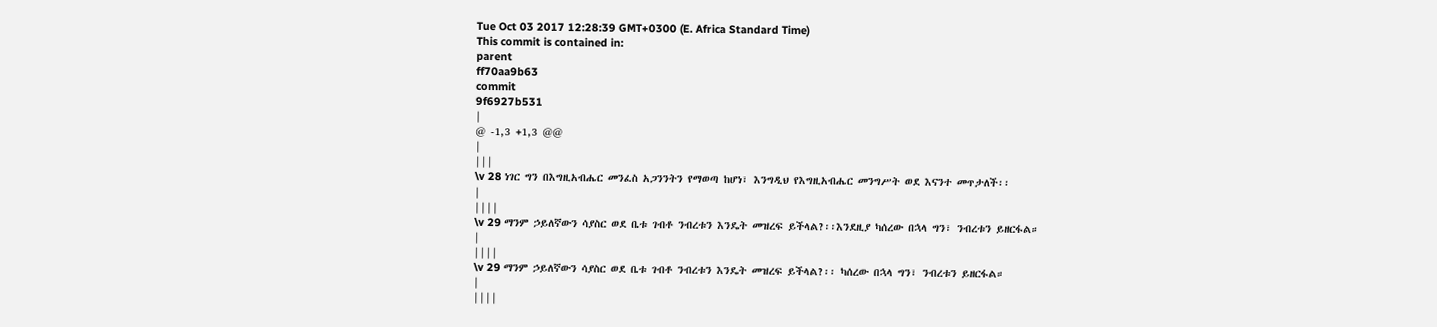Tue Oct 03 2017 12:28:39 GMT+0300 (E. Africa Standard Time)
This commit is contained in:
parent
ff70aa9b63
commit
9f6927b531
|
@ -1,3 +1,3 @@
|
|||
\v 28 ነገር ግን በእግዚአብሔር መንፈስ አጋንንትን የማወጣ ከሆነ፣ እንግዲህ የእግዚአብሔር መንግሥት ወደ እናንተ መጥታለች፡፡
|
||||
\v 29 ማንም ኃይለኛውን ሳያስር ወደ ቤቱ ገብቶ ንብረቱን እንዴት መዝረፍ ይችላል?፡፡እንደዚያ ካሰረው በኋላ ግን፣ ንብረቱን ይዘርፋል።
|
||||
\v 29 ማንም ኃይለኛውን ሳያስር ወደ ቤቱ ገብቶ ንብረቱን እንዴት መዝረፍ ይችላል?፡፡ ካሰረው በኋላ ግን፣ ንብረቱን ይዘርፋል።
|
||||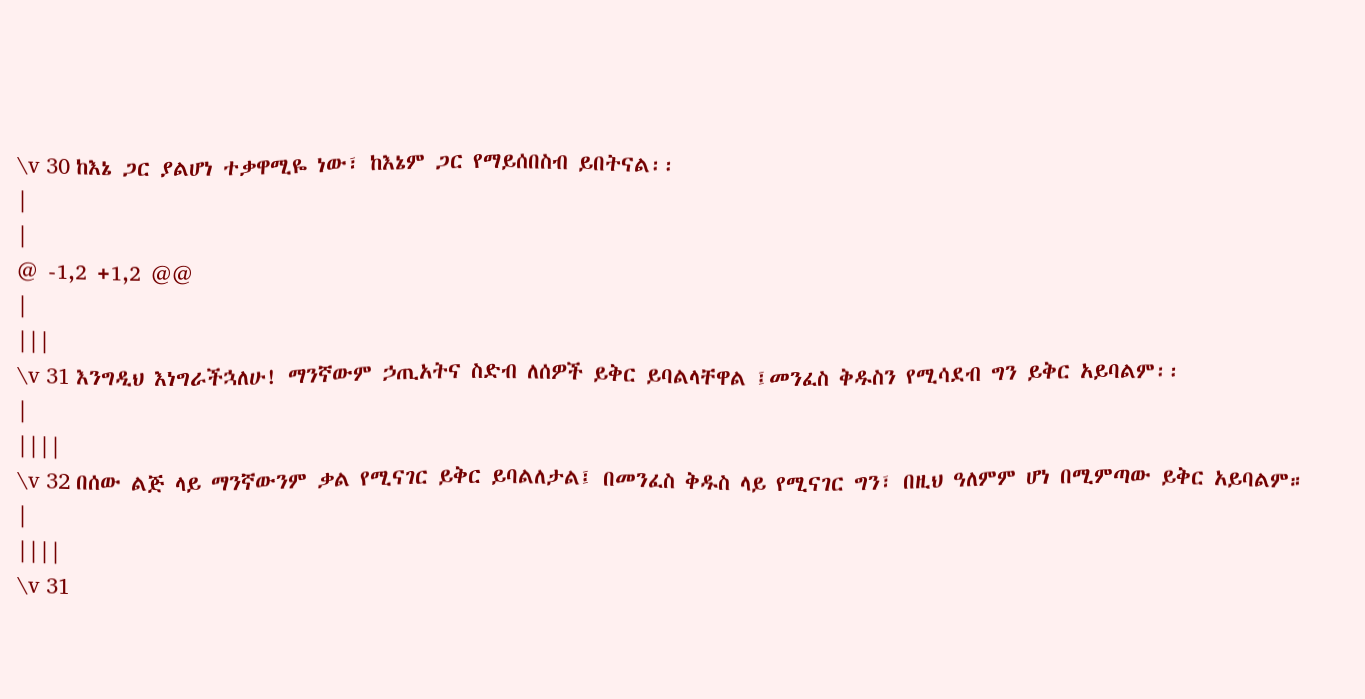\v 30 ከእኔ ጋር ያልሆነ ተቃዋሚዬ ነው፣ ከእኔም ጋር የማይሰበስብ ይበትናል፡፡
|
|
@ -1,2 +1,2 @@
|
|||
\v 31 እንግዲህ እነግራችኋለሁ! ማንኛውም ኃጢአትና ስድብ ለሰዎች ይቅር ይባልላቸዋል ፤መንፈስ ቅዱስን የሚሳደብ ግን ይቅር አይባልም፡፡
|
||||
\v 32 በሰው ልጅ ላይ ማንኛውንም ቃል የሚናገር ይቅር ይባልለታል፤ በመንፈስ ቅዱስ ላይ የሚናገር ግን፣ በዚህ ዓለምም ሆነ በሚምጣው ይቅር አይባልም።
|
||||
\v 31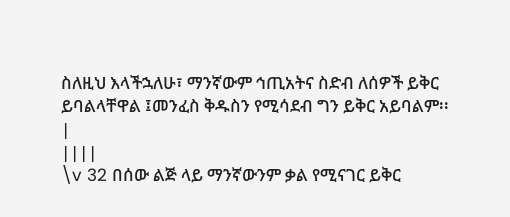ስለዚህ እላችኋለሁ፣ ማንኛውም ኅጢአትና ስድብ ለሰዎች ይቅር ይባልላቸዋል ፤መንፈስ ቅዱስን የሚሳደብ ግን ይቅር አይባልም፡፡
|
||||
\v 32 በሰው ልጅ ላይ ማንኛውንም ቃል የሚናገር ይቅር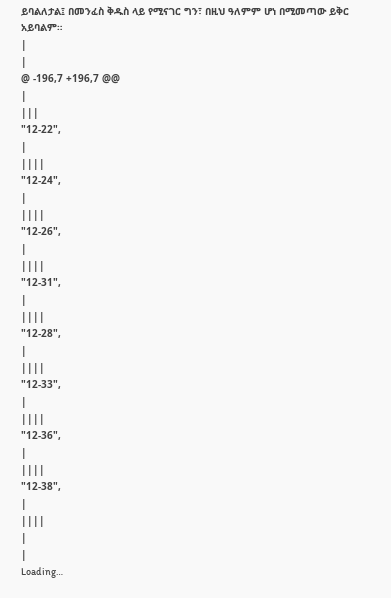ይባልለታል፤ በመንፈስ ቅዱስ ላይ የሚናገር ግን፣ በዚህ ዓለምም ሆነ በሚመጣው ይቅር አይባልም።
|
|
@ -196,7 +196,7 @@
|
|||
"12-22",
|
||||
"12-24",
|
||||
"12-26",
|
||||
"12-31",
|
||||
"12-28",
|
||||
"12-33",
|
||||
"12-36",
|
||||
"12-38",
|
||||
|
|
Loading…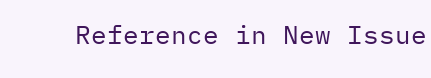Reference in New Issue